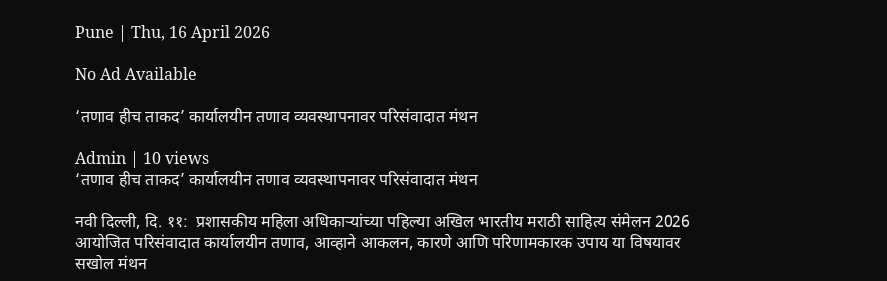Pune | Thu, 16 April 2026

No Ad Available

‘तणाव हीच ताकद’ कार्यालयीन तणाव व्यवस्थापनावर परिसंवादात मंथन

Admin | 10 views
‘तणाव हीच ताकद’ कार्यालयीन तणाव व्यवस्थापनावर परिसंवादात मंथन

नवी दिल्ली, दि. ११:  प्रशासकीय महिला अधिकाऱ्यांच्या पहिल्या अखिल भारतीय मराठी साहित्य संमेलन 2026 आयोजित परिसंवादात कार्यालयीन तणाव, आव्हाने आकलन, कारणे आणि परिणामकारक उपाय या विषयावर सखोल मंथन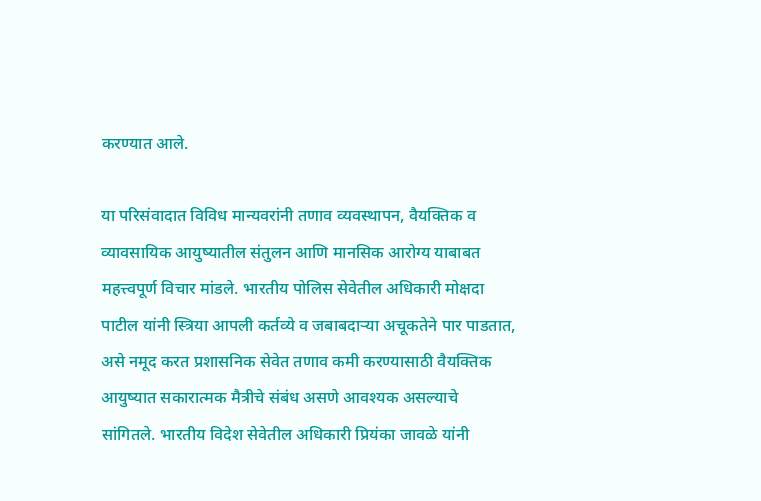करण्यात आले.

या परिसंवादात विविध मान्यवरांनी तणाव व्यवस्थापन, वैयक्तिक व व्यावसायिक आयुष्यातील संतुलन आणि मानसिक आरोग्य याबाबत महत्त्वपूर्ण विचार मांडले. भारतीय पोलिस सेवेतील अधिकारी मोक्षदा पाटील यांनी स्त्रिया आपली कर्तव्ये व जबाबदाऱ्या अचूकतेने पार पाडतात, असे नमूद करत प्रशासनिक सेवेत तणाव कमी करण्यासाठी वैयक्तिक आयुष्यात सकारात्मक मैत्रीचे संबंध असणे आवश्यक असल्याचे सांगितले. भारतीय विदेश सेवेतील अधिकारी प्रियंका जावळे यांनी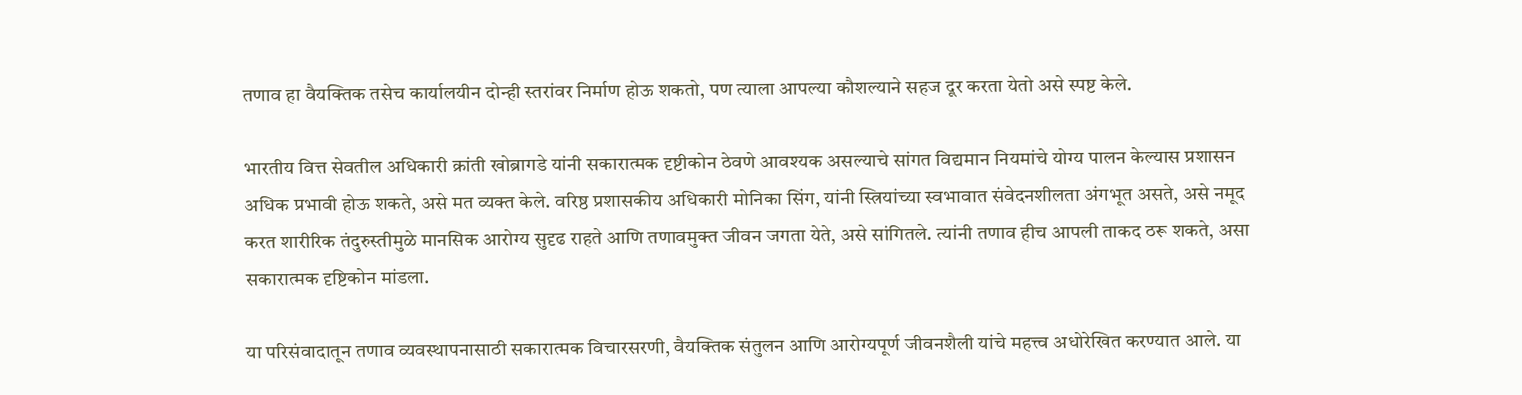तणाव हा वैयक्तिक तसेच कार्यालयीन दोन्ही स्तरांवर निर्माण होऊ शकतो, पण त्याला आपल्या कौशल्याने सहज दूर करता येतो असे स्पष्ट केले.

भारतीय वित्त सेवतील अधिकारी क्रांती खोब्रागडे यांनी सकारात्मक दृष्टीकोन ठेवणे आवश्यक असल्याचे सांगत विद्यमान नियमांचे योग्य पालन केल्यास प्रशासन अधिक प्रभावी होऊ शकते, असे मत व्यक्त केले. वरिष्ठ प्रशासकीय अधिकारी मोनिका सिंग, यांनी स्त्रियांच्या स्वभावात संवेदनशीलता अंगभूत असते, असे नमूद करत शारीरिक तंदुरुस्तीमुळे मानसिक आरोग्य सुदृढ राहते आणि तणावमुक्त जीवन जगता येते, असे सांगितले. त्यांनी तणाव हीच आपली ताकद ठरू शकते, असा सकारात्मक दृष्टिकोन मांडला.

या परिसंवादातून तणाव व्यवस्थापनासाठी सकारात्मक विचारसरणी, वैयक्तिक संतुलन आणि आरोग्यपूर्ण जीवनशैली यांचे महत्त्व अधोरेखित करण्यात आले. या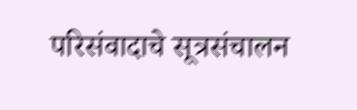परिसंवादाचे सूत्रसंचालन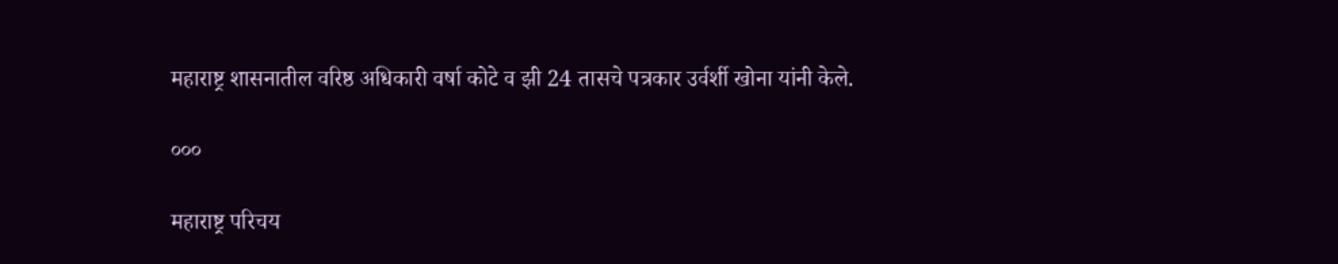महाराष्ट्र शासनातील वरिष्ठ अधिकारी वर्षा कोटे व झी 24 तासचे पत्रकार उर्वर्शी खोना यांनी केले.

०००

महाराष्ट्र परिचय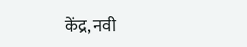केंद्र, नवी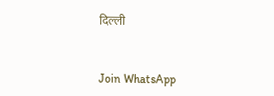दिल्ली


Join WhatsApp